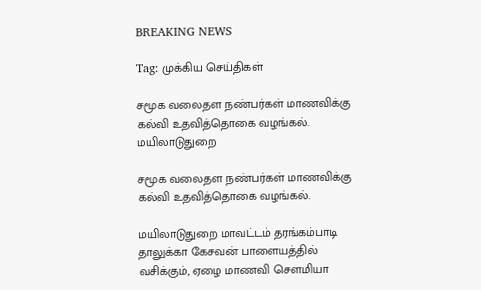BREAKING NEWS

Tag: முக்கிய செய்திகள்

சமூக வலைதள நண்பர்கள் மாணவிக்கு கல்வி உதவித்தொகை வழங்கல்.
மயிலாடுதுறை

சமூக வலைதள நண்பர்கள் மாணவிக்கு கல்வி உதவித்தொகை வழங்கல்.

மயிலாடுதுறை மாவட்டம் தரங்கம்பாடி தாலுக்கா கேசவன் பாளையத்தில் வசிக்கும், ஏழை மாணவி சௌமியா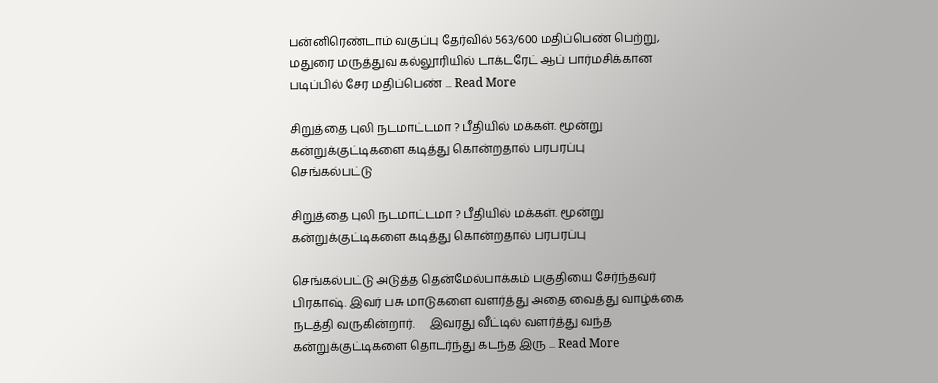பன்னிரெண்டாம் வகுப்பு தேர்வில் 563/600 மதிப்பெண் பெற்று, மதுரை மருத்துவ கல்லூரியில் டாக்டரேட் ஆப் பார்மசிக்கான படிப்பில் சேர மதிப்பெண் ... Read More

சிறுத்தை புலி நடமாட்டமா ? பீதியில் மக்கள். மூன்று கன்றுக்குட்டிகளை கடித்து கொன்றதால் பரபரப்பு
செங்கல்பட்டு

சிறுத்தை புலி நடமாட்டமா ? பீதியில் மக்கள். மூன்று கன்றுக்குட்டிகளை கடித்து கொன்றதால் பரபரப்பு

செங்கல்பட்டு அடுத்த தென்மேல்பாக்கம் பகுதியை சேர்ந்தவர் பிரகாஷ். இவர் பசு மாடுகளை வளர்த்து அதை வைத்து வாழ்க்கை நடத்தி வருகின்றார்.     இவரது வீட்டில் வளர்த்து வந்த கன்றுக்குட்டிகளை தொடர்ந்து கடந்த இரு ... Read More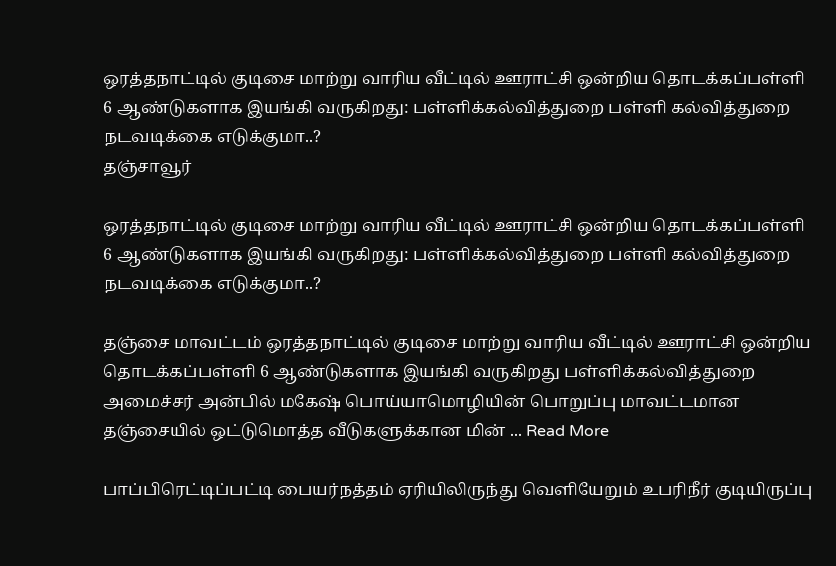ஒரத்தநாட்டில் குடிசை மாற்று வாரிய வீட்டில் ஊராட்சி ஒன்றிய தொடக்கப்பள்ளி 6 ஆண்டுகளாக இயங்கி வருகிறது: பள்ளிக்கல்வித்துறை பள்ளி கல்வித்துறை நடவடிக்கை எடுக்குமா..?
தஞ்சாவூர்

ஒரத்தநாட்டில் குடிசை மாற்று வாரிய வீட்டில் ஊராட்சி ஒன்றிய தொடக்கப்பள்ளி 6 ஆண்டுகளாக இயங்கி வருகிறது: பள்ளிக்கல்வித்துறை பள்ளி கல்வித்துறை நடவடிக்கை எடுக்குமா..?

தஞ்சை மாவட்டம் ஒரத்தநாட்டில் குடிசை மாற்று வாரிய வீட்டில் ஊராட்சி ஒன்றிய தொடக்கப்பள்ளி 6 ஆண்டுகளாக இயங்கி வருகிறது பள்ளிக்கல்வித்துறை அமைச்சர் அன்பில் மகேஷ் பொய்யாமொழியின் பொறுப்பு மாவட்டமான தஞ்சையில் ஒட்டுமொத்த வீடுகளுக்கான மின் ... Read More

பாப்பிரெட்டிப்பட்டி பையர்நத்தம் ஏரியிலிருந்து வெளியேறும் உபரிநீர் குடியிருப்பு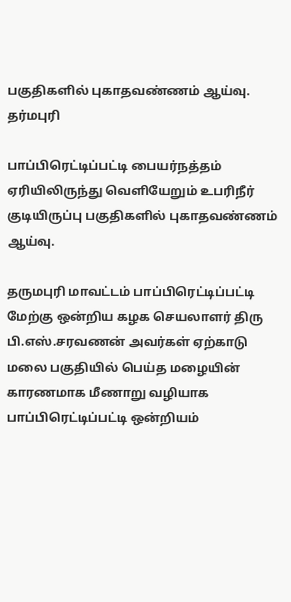பகுதிகளில் புகாதவண்ணம் ஆய்வு.
தர்மபுரி

பாப்பிரெட்டிப்பட்டி பையர்நத்தம் ஏரியிலிருந்து வெளியேறும் உபரிநீர் குடியிருப்பு பகுதிகளில் புகாதவண்ணம் ஆய்வு.

தருமபுரி மாவட்டம் பாப்பிரெட்டிப்பட்டி மேற்கு ஒன்றிய கழக செயலாளர் திரு பி.எஸ்.சரவணன் அவர்கள் ஏற்காடு மலை பகுதியில் பெய்த மழையின் காரணமாக மீணாறு வழியாக பாப்பிரெட்டிப்பட்டி ஒன்றியம்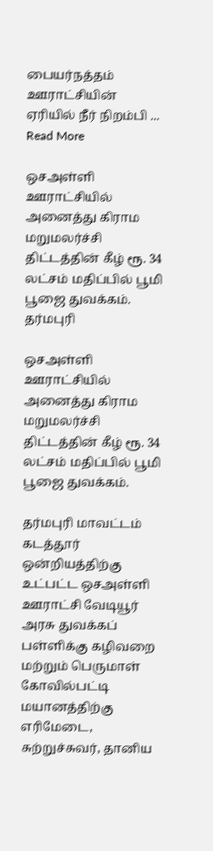பையர்நத்தம் ஊராட்சியின் ஏரியில் நீர் நிறம்பி ... Read More

ஒசஅள்ளி ஊராட்சியில் அனைத்து கிராம மறுமலர்ச்சி திட்டத்தின் கீழ் ரூ. 34 லட்சம் மதிப்பில் பூமி பூஜை துவக்கம்.
தர்மபுரி

ஒசஅள்ளி ஊராட்சியில் அனைத்து கிராம மறுமலர்ச்சி திட்டத்தின் கீழ் ரூ. 34 லட்சம் மதிப்பில் பூமி பூஜை துவக்கம்.

தர்மபுரி மாவட்டம் கடத்தூர் ஒன்றியத்திற்கு உட்பட்ட ஒசஅள்ளி ஊராட்சி வேடியூர் அரசு துவக்கப் பள்ளிக்கு கழிவறை மற்றும் பெருமாள் கோவில்பட்டி மயானத்திற்கு எரிமேடை, சுற்றுச்சுவர், தானிய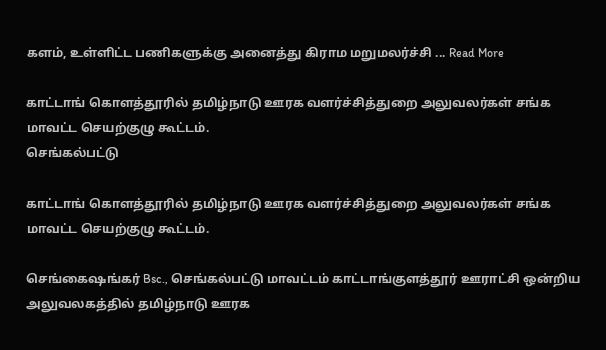களம், உள்ளிட்ட பணிகளுக்கு அனைத்து கிராம மறுமலர்ச்சி ... Read More

காட்டாங் கொளத்தூரில் தமிழ்நாடு ஊரக வளர்ச்சித்துறை அலுவலர்கள் சங்க  மாவட்ட செயற்குழு கூட்டம்.
செங்கல்பட்டு

காட்டாங் கொளத்தூரில் தமிழ்நாடு ஊரக வளர்ச்சித்துறை அலுவலர்கள் சங்க மாவட்ட செயற்குழு கூட்டம்.

செங்கைஷங்கர் Bsc., செங்கல்பட்டு மாவட்டம் காட்டாங்குளத்தூர் ஊராட்சி ஒன்றிய அலுவலகத்தில் தமிழ்நாடு ஊரக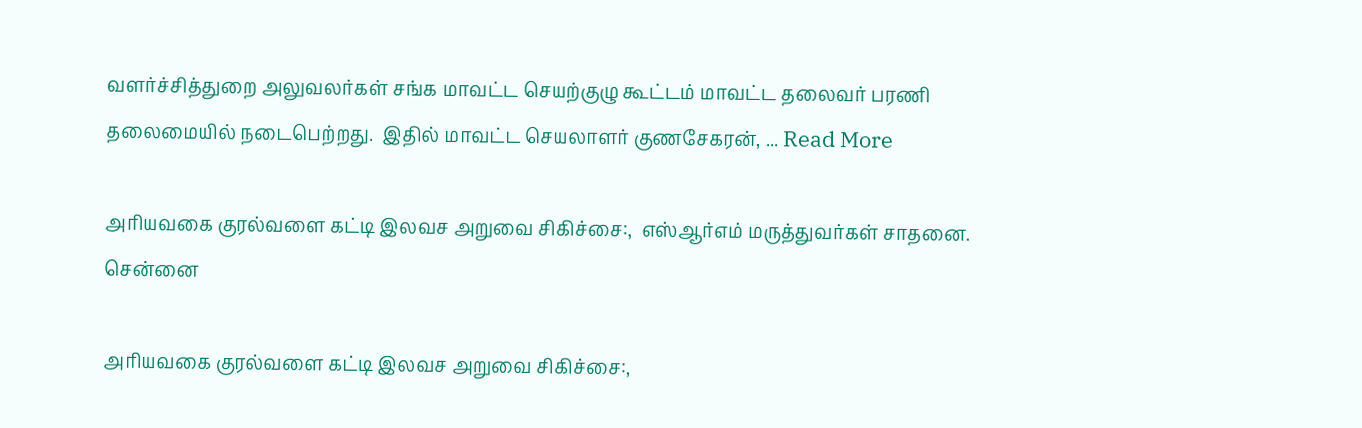வளர்ச்சித்துறை அலுவலர்கள் சங்க மாவட்ட செயற்குழு கூட்டம் மாவட்ட தலைவர் பரணி தலைமையில் நடைபெற்றது.  இதில் மாவட்ட செயலாளர் குணசேகரன், ... Read More

அரியவகை குரல்வளை கட்டி இலவச அறுவை சிகிச்சை:,  எஸ்ஆர்எம் மருத்துவர்கள் சாதனை.
சென்னை

அரியவகை குரல்வளை கட்டி இலவச அறுவை சிகிச்சை:,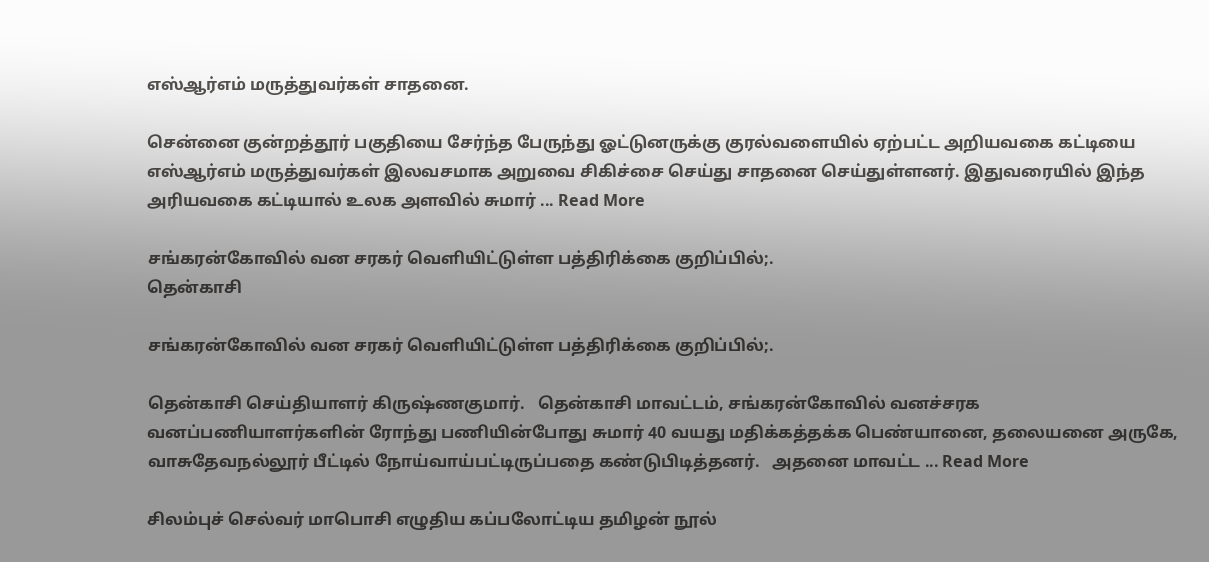எஸ்ஆர்எம் மருத்துவர்கள் சாதனை.

சென்னை குன்றத்தூர் பகுதியை சேர்ந்த பேருந்து ஓட்டுனருக்கு குரல்வளையில் ஏற்பட்ட அறியவகை கட்டியை எஸ்ஆர்எம் மருத்துவர்கள் இலவசமாக அறுவை சிகிச்சை செய்து சாதனை செய்துள்ளனர். இதுவரையில் இந்த அரியவகை கட்டியால் உலக அளவில் சுமார் ... Read More

சங்கரன்கோவில் வன சரகர் வெளியிட்டுள்ள பத்திரிக்கை குறிப்பில்;.
தென்காசி

சங்கரன்கோவில் வன சரகர் வெளியிட்டுள்ள பத்திரிக்கை குறிப்பில்;.

தென்காசி செய்தியாளர் கிருஷ்ணகுமார்.   தென்காசி மாவட்டம், சங்கரன்கோவில் வனச்சரக வனப்பணியாளர்களின் ரோந்து பணியின்போது சுமார் 40 வயது மதிக்கத்தக்க பெண்யானை, தலையனை அருகே, வாசுதேவநல்லூர் பீட்டில் நோய்வாய்பட்டிருப்பதை கண்டுபிடித்தனர்.   அதனை மாவட்ட ... Read More

சிலம்புச் செல்வர் மாபொசி எழுதிய கப்பலோட்டிய தமிழன் நூல்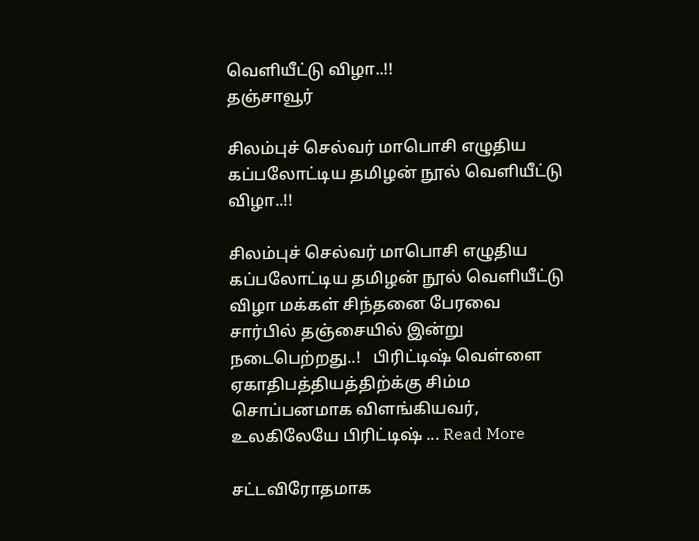வெளியீட்டு விழா..!!
தஞ்சாவூர்

சிலம்புச் செல்வர் மாபொசி எழுதிய கப்பலோட்டிய தமிழன் நூல் வெளியீட்டு விழா..!!

சிலம்புச் செல்வர் மாபொசி எழுதிய கப்பலோட்டிய தமிழன் நூல் வெளியீட்டு விழா மக்கள் சிந்தனை பேரவை சார்பில் தஞ்சையில் இன்று நடைபெற்றது..!   பிரிட்டிஷ் வெள்ளை ஏகாதிபத்தியத்திற்க்கு சிம்ம சொப்பனமாக விளங்கியவர், உலகிலேயே பிரிட்டிஷ் ... Read More

சட்டவிரோதமாக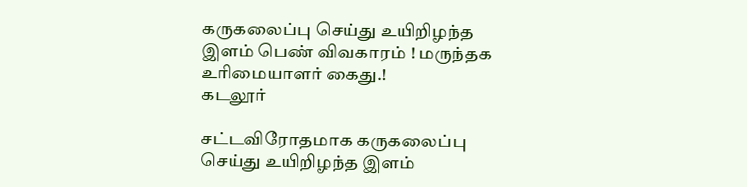கருகலைப்பு செய்து உயிறிழந்த இளம் பெண் விவகாரம் ! மருந்தக உரிமையாளர் கைது.!
கடலூர்

சட்டவிரோதமாக கருகலைப்பு செய்து உயிறிழந்த இளம்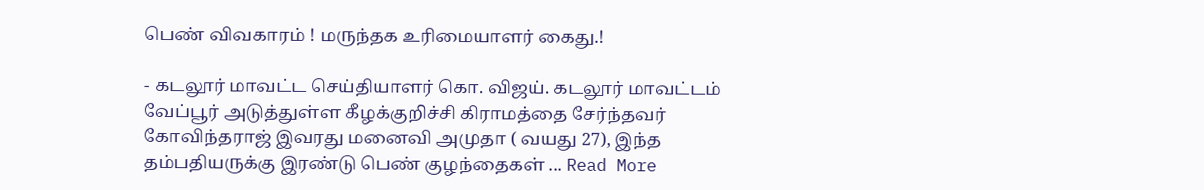பெண் விவகாரம் ! மருந்தக உரிமையாளர் கைது.!

- கடலூர் மாவட்ட செய்தியாளர் கொ. விஜய். கடலூர் மாவட்டம் வேப்பூர் அடுத்துள்ள கீழக்குறிச்சி கிராமத்தை சேர்ந்தவர் கோவிந்தராஜ் இவரது மனைவி அமுதா ( வயது 27), இந்த தம்பதியருக்கு இரண்டு பெண் குழந்தைகள் ... Read More